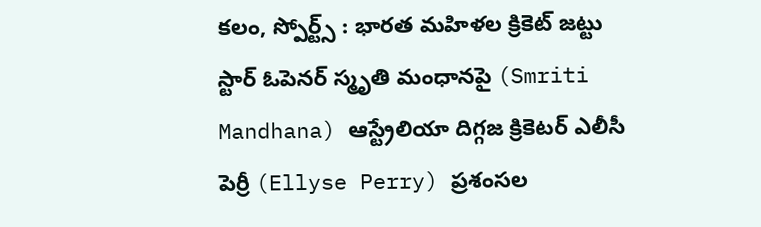కలం, స్పోర్ట్స్ : భారత మహిళల క్రికెట్ జట్టు స్టార్ ఓపెనర్ స్మృతి మంధానపై (Smriti Mandhana) ఆస్ట్రేలియా దిగ్గజ క్రికెటర్ ఎలీసీ పెర్రీ (Ellyse Perry) ప్రశంసల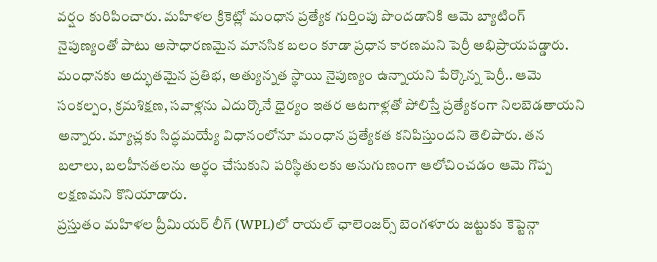వర్షం కురిపించారు. మహిళల క్రికెట్లో మంధాన ప్రత్యేక గుర్తింపు పొందడానికి ఆమె బ్యాటింగ్ నైపుణ్యంతో పాటు అసాధారణమైన మానసిక బలం కూడా ప్రధాన కారణమని పెర్రీ అభిప్రాయపడ్డారు. మంధానకు అద్భుతమైన ప్రతిభ, అత్యున్నత స్థాయి నైపుణ్యం ఉన్నాయని పేర్కొన్న పెర్రీ.. ఆమె సంకల్పం, క్రమశిక్షణ, సవాళ్లను ఎదుర్కొనే ధైర్యం ఇతర ఆటగాళ్లతో పోలిస్తే ప్రత్యేకంగా నిలబెడతాయని అన్నారు. మ్యాచ్లకు సిద్ధమయ్యే విధానంలోనూ మంధాన ప్రత్యేకత కనిపిస్తుందని తెలిపారు. తన బలాలు, బలహీనతలను అర్థం చేసుకుని పరిస్థితులకు అనుగుణంగా ఆలోచించడం ఆమె గొప్ప లక్షణమని కొనియాడారు.
ప్రస్తుతం మహిళల ప్రీమియర్ లీగ్ (WPL)లో రాయల్ ఛాలెంజర్స్ బెంగళూరు జట్టుకు కెప్టెన్గా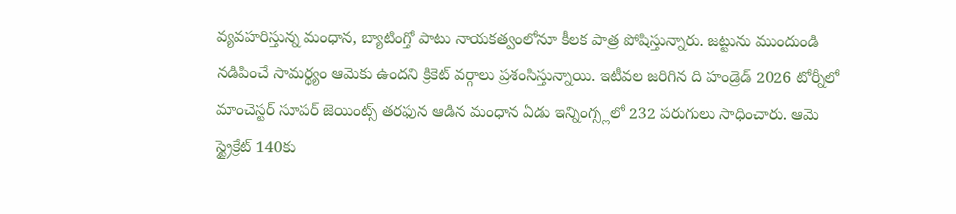వ్యవహరిస్తున్న మంధాన, బ్యాటింగ్తో పాటు నాయకత్వంలోనూ కీలక పాత్ర పోషిస్తున్నారు. జట్టును ముందుండి నడిపించే సామర్థ్యం ఆమెకు ఉందని క్రికెట్ వర్గాలు ప్రశంసిస్తున్నాయి. ఇటీవల జరిగిన ది హండ్రెడ్ 2026 టోర్నీలో మాంచెస్టర్ సూపర్ జెయింట్స్ తరఫున ఆడిన మంధాన ఏడు ఇన్నింగ్స్లలో 232 పరుగులు సాధించారు. ఆమె స్ట్రైక్రేట్ 140కు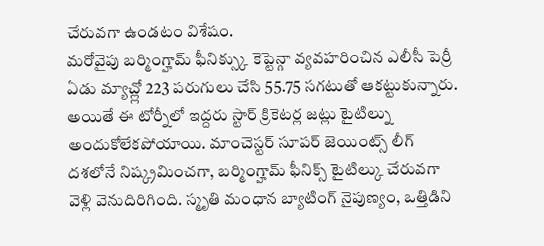చేరువగా ఉండటం విశేషం.
మరోవైపు బర్మింగ్హామ్ ఫీనిక్స్కు కెప్టెన్గా వ్యవహరించిన ఎలీసీ పెర్రీ ఏడు మ్యాచ్ల్లో 223 పరుగులు చేసి 55.75 సగటుతో ఆకట్టుకున్నారు. అయితే ఈ టోర్నీలో ఇద్దరు స్టార్ క్రికెటర్ల జట్లు టైటిల్ను అందుకోలేకపోయాయి. మాంచెస్టర్ సూపర్ జెయింట్స్ లీగ్ దశలోనే నిష్క్రమించగా, బర్మింగ్హామ్ ఫీనిక్స్ టైటిల్కు చేరువగా వెళ్లి వెనుదిరిగింది. స్మృతి మంధాన బ్యాటింగ్ నైపుణ్యం, ఒత్తిడిని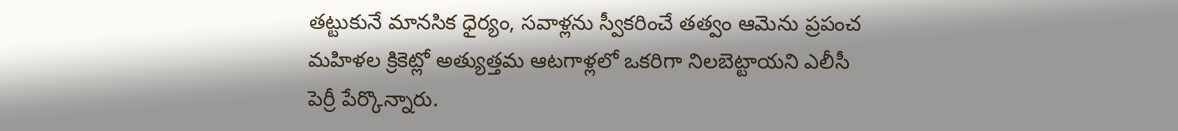తట్టుకునే మానసిక ధైర్యం, సవాళ్లను స్వీకరించే తత్వం ఆమెను ప్రపంచ మహిళల క్రికెట్లో అత్యుత్తమ ఆటగాళ్లలో ఒకరిగా నిలబెట్టాయని ఎలీసీ పెర్రీ పేర్కొన్నారు.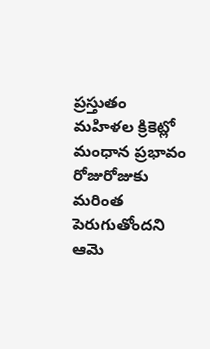ప్రస్తుతం మహిళల క్రికెట్లో మంధాన ప్రభావం రోజురోజుకు మరింత పెరుగుతోందని ఆమె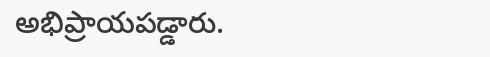అభిప్రాయపడ్డారు.